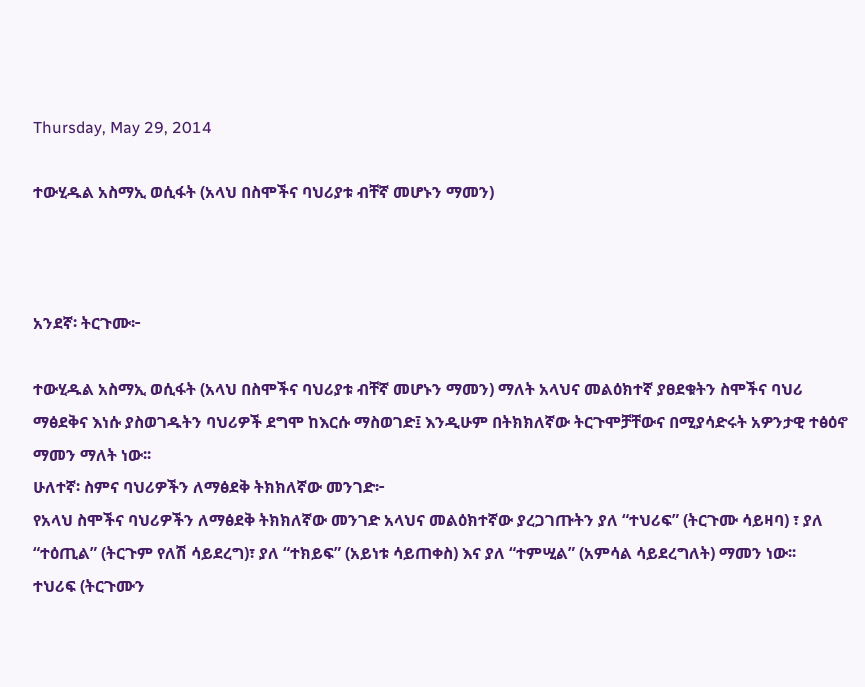Thursday, May 29, 2014

ተውሂዱል አስማኢ ወሲፋት (አላህ በስሞችና ባህሪያቱ ብቸኛ መሆኑን ማመን)



አንደኛ፡ ትርጉሙ፦

ተውሂዱል አስማኢ ወሲፋት (አላህ በስሞችና ባህሪያቱ ብቸኛ መሆኑን ማመን) ማለት አላህና መልዕክተኛ ያፀደቁትን ስሞችና ባህሪ ማፅደቅና እነሱ ያስወገዱትን ባህሪዎች ደግሞ ከእርሱ ማስወገድ፤ እንዲሁም በትክክለኛው ትርጉሞቻቸውና በሚያሳድሩት አዎንታዊ ተፅዕኖ ማመን ማለት ነው፡፡
ሁለተኛ፡ ስምና ባህሪዎችን ለማፅደቅ ትክክለኛው መንገድ፦
የአላህ ስሞችና ባህሪዎችን ለማፅደቅ ትክክለኛው መንገድ አላህና መልዕክተኛው ያረጋገጡትን ያለ “ተህሪፍ” (ትርጉሙ ሳይዛባ) ፣ ያለ “ተዕጢል” (ትርጉም የለሽ ሳይደረግ)፣ ያለ “ተክይፍ” (አይነቱ ሳይጠቀስ) እና ያለ “ተምሢል” (አምሳል ሳይደረግለት) ማመን ነው፡፡
ተህሪፍ (ትርጉሙን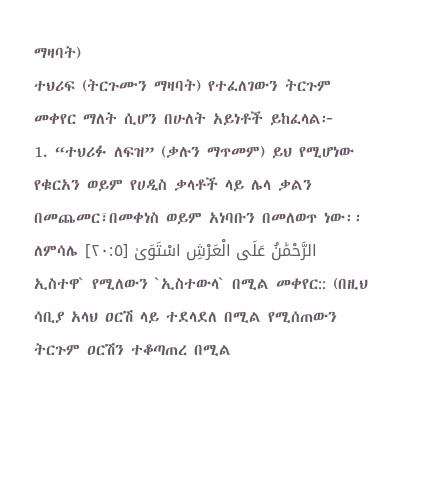ማዛባት)
ተህሪፍ (ትርጉሙን ማዛባት) የተፈለገውን ትርጉም መቀየር ማለት ሲሆን በሁለት አይነቶች ይከፈላል፦
1. “ተህሪፉ ለፍዝ” (ቃሉን ማጥመም) ይህ የሚሆነው የቁርአን ወይም የሀዲስ ቃላቶች ላይ ሌላ ቃልን በመጨመር፣በመቀነስ ወይም አነባቡን በመለወጥ ነው፡፡
ለምሳሌ الرَّحْمَٰنُ عَلَى الْعَرْشِ اسْتَوَىٰ [٢٠:٥]
ኢስተዋ` የሚለውን `ኢስተውላ` በሚል መቀየር:: (በዚህ ሳቢያ አላህ ዐርሽ ላይ ተደላደለ በሚል የሚሰጠውን ትርጉም ዐርሽን ተቆጣጠረ በሚል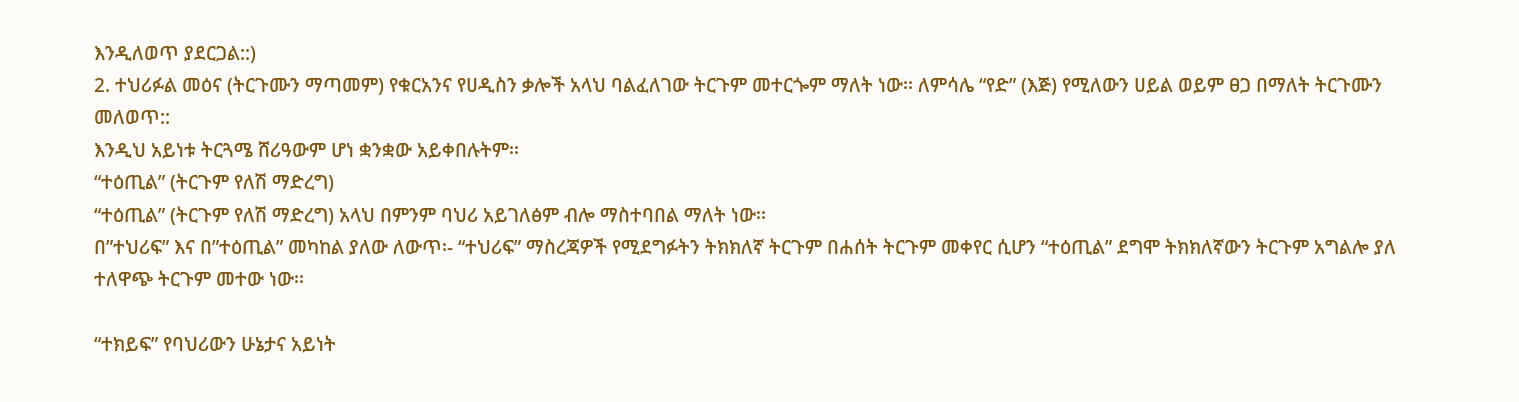እንዲለወጥ ያደርጋል::)
2. ተህሪፉል መዕና (ትርጉሙን ማጣመም) የቁርአንና የሀዲስን ቃሎች አላህ ባልፈለገው ትርጉም መተርጐም ማለት ነው፡፡ ለምሳሌ “የድ” (እጅ) የሚለውን ሀይል ወይም ፀጋ በማለት ትርጉሙን መለወጥ::
እንዲህ አይነቱ ትርጓሜ ሸሪዓውም ሆነ ቋንቋው አይቀበሉትም፡፡
“ተዕጢል” (ትርጉም የለሽ ማድረግ)
“ተዕጢል” (ትርጉም የለሽ ማድረግ) አላህ በምንም ባህሪ አይገለፅም ብሎ ማስተባበል ማለት ነው፡፡
በ”ተህሪፍ” እና በ”ተዕጢል” መካከል ያለው ለውጥ፡- “ተህሪፍ” ማስረጃዎች የሚደግፉትን ትክክለኛ ትርጉም በሐሰት ትርጉም መቀየር ሲሆን “ተዕጢል” ደግሞ ትክክለኛውን ትርጉም አግልሎ ያለ ተለዋጭ ትርጉም መተው ነው፡፡

“ተክይፍ” የባህሪውን ሁኔታና አይነት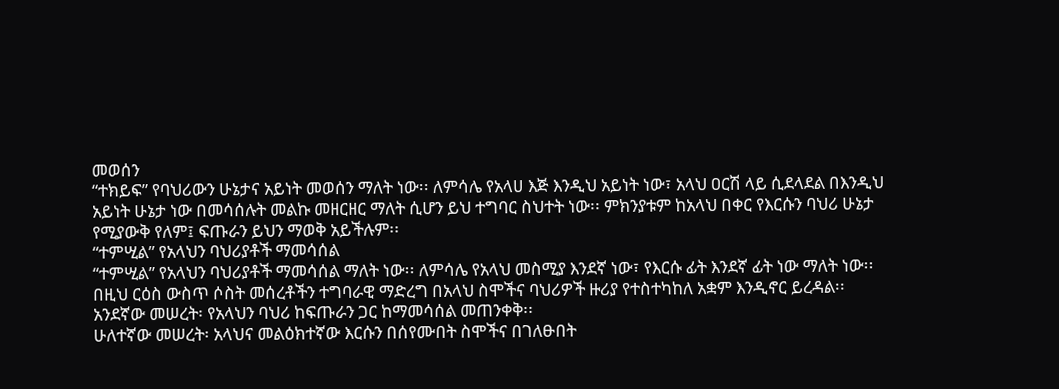መወሰን
“ተክይፍ” የባህሪውን ሁኔታና አይነት መወሰን ማለት ነው፡፡ ለምሳሌ የአላሀ እጅ እንዲህ አይነት ነው፣ አላህ ዐርሽ ላይ ሲደላደል በእንዲህ አይነት ሁኔታ ነው በመሳሰሉት መልኩ መዘርዘር ማለት ሲሆን ይህ ተግባር ስህተት ነው፡፡ ምክንያቱም ከአላህ በቀር የእርሱን ባህሪ ሁኔታ የሚያውቅ የለም፤ ፍጡራን ይህን ማወቅ አይችሉም፡፡
“ተምሢል” የአላህን ባህሪያቶች ማመሳሰል
“ተምሢል” የአላህን ባህሪያቶች ማመሳሰል ማለት ነው፡፡ ለምሳሌ የአላህ መስሚያ እንደኛ ነው፣ የእርሱ ፊት እንደኛ ፊት ነው ማለት ነው፡፡
በዚህ ርዕስ ውስጥ ሶስት መሰረቶችን ተግባራዊ ማድረግ በአላህ ስሞችና ባህሪዎች ዙሪያ የተስተካከለ አቋም እንዲኖር ይረዳል፡፡
አንደኛው መሠረት፡ የአላህን ባህሪ ከፍጡራን ጋር ከማመሳሰል መጠንቀቅ፡፡
ሁለተኛው መሠረት፡ አላህና መልዕክተኛው እርሱን በሰየሙበት ስሞችና በገለፁበት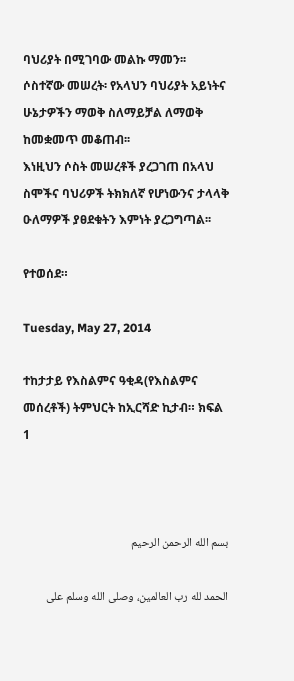ባህሪያት በሚገባው መልኩ ማመን፡፡
ሶስተኛው መሠረት፡ የአላህን ባህሪያት አይነትና ሁኔታዎችን ማወቅ ስለማይቻል ለማወቅ ከመቋመጥ መቆጠብ፡፡
እነዚህን ሶስት መሠረቶች ያረጋገጠ በአላህ ስሞችና ባህሪዎች ትክክለኛ የሆነውንና ታላላቅ ዑለማዎች ያፀደቁትን እምነት ያረጋግጣል፡፡

የተወሰደ።

Tuesday, May 27, 2014

ተከታታይ የእስልምና ዓቂዳ(የእስልምና መሰረቶች) ትምህርት ከኢርሻድ ኪታብ። ክፍል 1



بسم الله الرحمن الرحيم

الحمد لله رب العالمين، وصلى الله وسلم على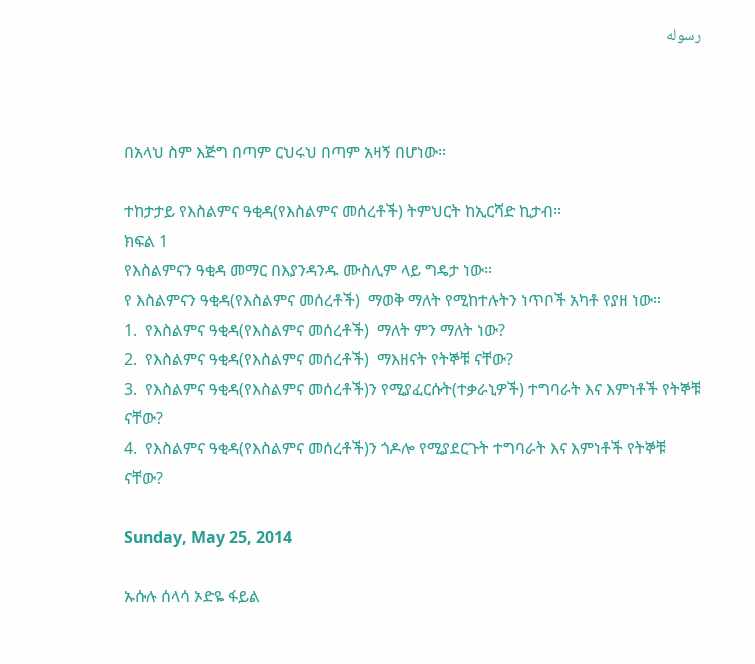رسوله



በአላህ ስም እጅግ በጣም ርህሩህ በጣም አዛኝ በሆነው።

ተከታታይ የእስልምና ዓቂዳ(የእስልምና መሰረቶች) ትምህርት ከኢርሻድ ኪታብ።
ክፍል 1
የእስልምናን ዓቂዳ መማር በእያንዳንዱ ሙስሊም ላይ ግዴታ ነው።
የ እስልምናን ዓቂዳ(የእስልምና መሰረቶች)  ማወቅ ማለት የሚከተሉትን ነጥቦች አካቶ የያዘ ነው።
1.  የእስልምና ዓቂዳ(የእስልምና መሰረቶች)  ማለት ምን ማለት ነው?
2.  የእስልምና ዓቂዳ(የእስልምና መሰረቶች)  ማእዘናት የትኞቹ ናቸው?
3.  የእስልምና ዓቂዳ(የእስልምና መሰረቶች)ን የሚያፈርሱት(ተቃራኒዎች) ተግባራት እና እምነቶች የትኞቹ ናቸው?
4.  የእስልምና ዓቂዳ(የእስልምና መሰረቶች)ን ጎዶሎ የሚያደርጉት ተግባራት እና እምነቶች የትኞቹ ናቸው?

Sunday, May 25, 2014

ኡሱሉ ሰላሳ ኦድዬ ፋይል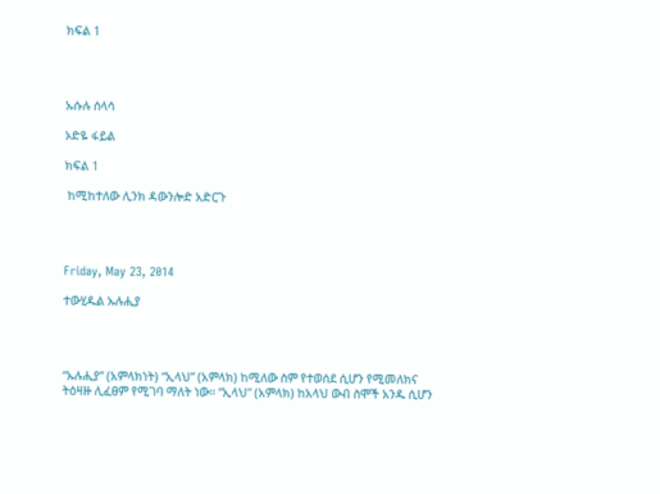ክፍል 1




ኡሱሉ ሰላሳ

ኦድዬ ፋይል

ክፍል 1

 ከሚከተለው ሊንክ ዳውንሎድ አድርጉ




Friday, May 23, 2014

ተውሂዱል ኡሉሒያ




“ኡሉሒያ” (አምላክነት) “ኢላህ” (አምላክ) ከሚለው ስም የተወሰደ ሲሆን የሚመለክና ትዕዛዙ ሊፈፀም የሚገባ ማለት ነው፡፡ “ኢላህ” (አምላክ) ከአላህ ውብ ስሞች አንዱ ሲሆን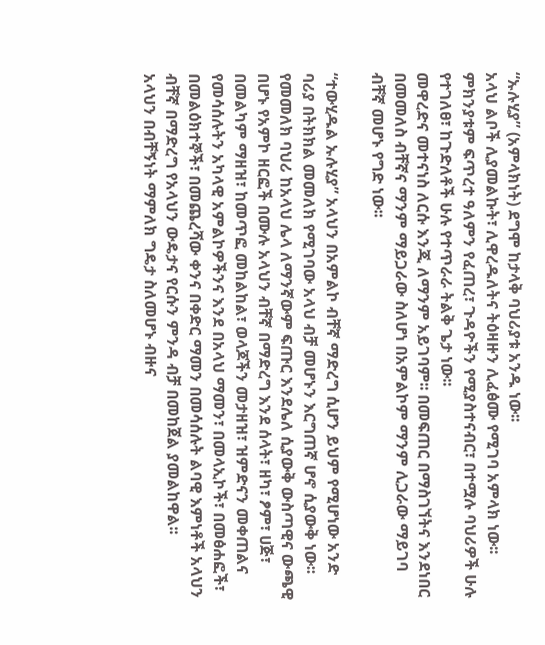“ኡሉሂያ” (አምላክነት) ደግሞ ከታላቅ ባህሪያቱ አንዱ ነው፡፡
አላህ ልቦች ሊያመልኩት፣ ሊዋረዱለትና ትዕዛዙን ሊፈፅሙ የሚገባ አምላክ ነው፡፡ ምክንያቱም ፍጥረተ ዓለምን የፈጠረ፣ ጉዳዮችን የሚያስተናብር፣ በተሟሉ ባህሪዎች ሁሉ የተገለፀ፣ ከጉድለቶች ሁሉ የተጥራራ ትልቅ ጌታ ነው፡፡
መዋረድና መተናነስ ለርሱ እንጂ ለማንም አይገባም፡፡ በመፍጠር በማስገኘትና እንደነበር በመመለስ ብቸኛና ማንም ማይጋራው ስለሆነ በአምልኮም ማንም ሊጋራው ማይገባ ብቸኛ መሆኑ የግድ ነው፡፡

“ተውሂዱል ኡሉሂያ” አላህን በአምልኮ ብቸኛ ማድረግ ሲሆን ይህም የሚሆነው አንድ ባሪያ በትክክል መመለክ የሚገባው አላህ ብቻ መሆኑን እርግጠኛ ሆኖ ሲያውቅ ነው፡፡ የመመለክ ባህሪ ከአላህ ሌላ ለማንኛውም ፍጡር እንደሌለ ሲያውቅ ውስጣዊና ውጫዊ በሆኑ የአምኮ ዘርፎች በሙሉ አላህን ብቸኛ በማድረግ እንደ ሰላት፣ ዘካ፣ ፆም፣ ሀጅ፣ በመልካም ማዘዝ፣ ከመጥፎ መከልከል፣ ወላጆችን መታዘዝ፣ ዝምድናን መቀጠልና የመሳሰሉትን አካላዊ አምልኮዎችንና እንደ በአላህ ማመን፣ በመላኢኮች፣ በመፅሐፎች፣ በመልዕክተኞች፣ በመጨረሻው ቀንና በቀድር ማመን በመሳሰሉት ልባዊ እምነቶች አላህን ብቸኛ በማድረግ የአላህን ውዴታና የርሱን ምንዳ ብቻ በመከጀል ያመልከዋል፡፡
አላህን በብቸኝነት ማምለክ ግዴታ ስለመሆኑ ብዙና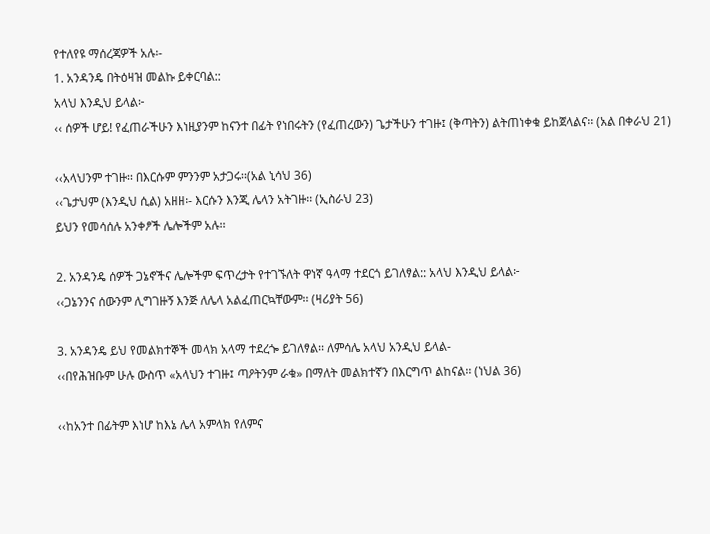የተለየዩ ማሰረጃዎች አሉ፡-
1. አንዳንዴ በትዕዛዝ መልኩ ይቀርባል::
አላህ እንዲህ ይላል፦
‹‹ ሰዎች ሆይ! የፈጠራችሁን እነዚያንም ከናንተ በፊት የነበሩትን (የፈጠረውን) ጌታችሁን ተገዙ፤ (ቅጣትን) ልትጠነቀቁ ይከጀላልና፡፡ (አል በቀራህ 21)

‹‹አላህንም ተገዙ፡፡ በእርሱም ምንንም አታጋሩ፡፡(አል ኒሳህ 36)
‹‹ጌታህም (እንዲህ ሲል) አዘዘ፡- እርሱን እንጂ ሌላን አትገዙ፡፡ (ኢስራህ 23)
ይህን የመሳሰሉ አንቀፆች ሌሎችም አሉ፡፡

2. አንዳንዴ ሰዎች ጋኔኖችና ሌሎችም ፍጥረታት የተገኙለት ዋነኛ ዓላማ ተደርጎ ይገለፃል:: አላህ እንዲህ ይላል፦
‹‹ጋኔንንና ሰውንም ሊግገዙኝ እንጅ ለሌላ አልፈጠርኳቸውም፡፡ (ዛሪያት 56)

3. አንዳንዴ ይህ የመልክተኞች መላክ አላማ ተደረጐ ይገለፃል፡፡ ለምሳሌ አላህ አንዲህ ይላል-
‹‹በየሕዝቡም ሁሉ ውስጥ «አላህን ተገዙ፤ ጣዖትንም ራቁ» በማለት መልክተኛን በእርግጥ ልከናል፡፡ (ነህል 36)

‹‹ከአንተ በፊትም እነሆ ከእኔ ሌላ አምላክ የለምና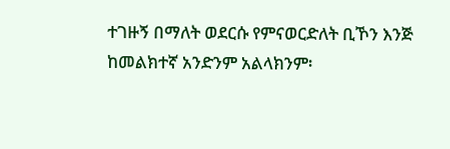ተገዙኝ በማለት ወደርሱ የምናወርድለት ቢኾን እንጅ ከመልክተኛ አንድንም አልላክንም፡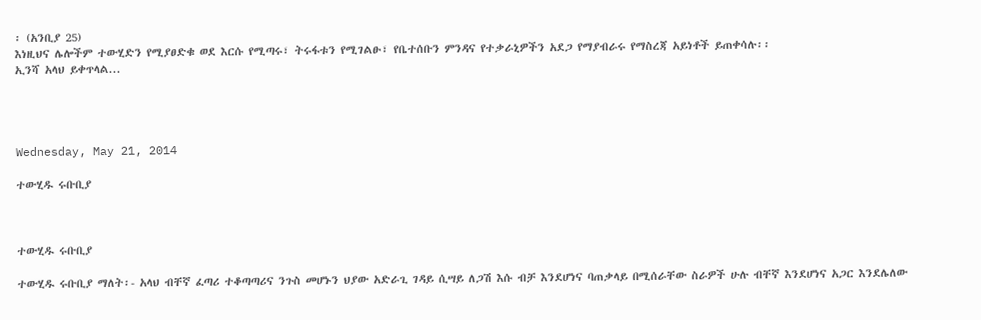፡ (አንቢያ 25)
እነዚህና ሌሎችም ተውሂድን የሚያፀድቁ ወደ እርሱ የሚጣሩ፣ ትሩፋቱን የሚገልፁ፣ የቤተሰቡን ምንዳና የተቃራኒዎችን አደጋ የማያብራሩ የማስረጃ አይነቶች ይጠቀሳሉ፡፡
ኢንሻ አላህ ይቀጥላል...




Wednesday, May 21, 2014

ተውሂዱ ሩቡቢያ



ተውሂዱ ሩቡቢያ

ተውሂዱ ሩቡቢያ ማለት፡- አላህ ብቸኛ ፈጣሪ ተቆጣጣሪና ንጉስ መሆኑን ህያው አድራጊ ገዳይ ሲሣይ ለጋሽ እሱ ብቻ እንደሆነና ባጠቃላይ በሚሰራቸው ስራዎች ሁሉ ብቸኛ እንደሆነና አጋር እንደሌለው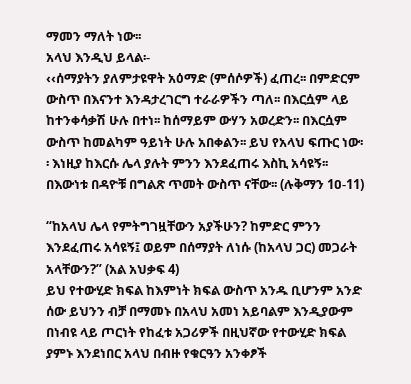ማመን ማለት ነው፡፡
አላህ እንዲህ ይላል፡-
‹‹ሰማያትን ያለምታዩዋት አዕማድ (ምሰሶዎች) ፈጠረ፡፡ በምድርም ውስጥ በእናንተ እንዳታረገርግ ተራራዎችን ጣለ፡፡ በእርሷም ላይ ከተንቀሳቃሽ ሁሉ በተነ፡፡ ከሰማይም ውሃን አወረድን፡፡ በእርሷም ውስጥ ከመልካም ዓይነት ሁሉ አበቀልን፡፡ ይህ የአላህ ፍጡር ነው፡፡ እነዚያ ከእርሱ ሌላ ያሉት ምንን እንደፈጠሩ እስኪ አሳዩኝ፡፡ በእውነቱ በዳዮቹ በግልጽ ጥመት ውስጥ ናቸው፡፡ (ሉቅማን 1ዐ-11)

“ከአላህ ሌላ የምትግገዟቸውን አያችሁን? ከምድር ምንን እንደፈጠሩ አሳዩኝ፤ ወይም በሰማያት ለነሱ (ከአላህ ጋር) መጋራት አላቸውን?” (አል አህቃፍ 4)
ይህ የተውሂድ ክፍል ከእምነት ክፍል ውስጥ አንዱ ቢሆንም አንድ ሰው ይህንን ብቻ በማመኑ በአላህ አመነ አይባልም እንዲያውም በነብዩ ላይ ጦርነት የከፈቱ አጋሪዎች በዚህኛው የተውሂድ ክፍል ያምኑ እንደነበር አላህ በብዙ የቁርዓን አንቀፆች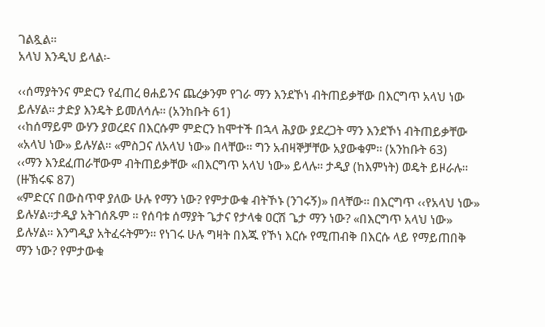ገልጿል፡፡
አላህ እንዲህ ይላል፡-

‹‹ሰማያትንና ምድርን የፈጠረ ፀሐይንና ጨረቃንም የገራ ማን እንደኾነ ብትጠይቃቸው በእርግጥ አላህ ነው ይሉሃል፡፡ ታድያ እንዴት ይመለሳሉ፡፡ (አንከቡት 61)
‹‹ከሰማይም ውሃን ያወረደና በእርሱም ምድርን ከሞተች በኋላ ሕያው ያደረጋት ማን እንደኾነ ብትጠይቃቸው «አላህ ነው» ይሉሃል፡፡ «ምስጋና ለአላህ ነው» በላቸው፡፡ ግን አብዛኞቻቸው አያውቁም፡፡ (አንከቡት 63)
‹‹ማን እንደፈጠራቸውም ብትጠይቃቸው «በእርግጥ አላህ ነው» ይላሉ፡፡ ታዲያ (ከእምነት) ወዴት ይዞራሉ፡፡ (ዙኽሩፍ 87)
«ምድርና በውስጥዋ ያለው ሁሉ የማን ነው? የምታውቁ ብትኾኑ (ንገሩኝ)» በላቸው፡፡ በእርግጥ ‹‹የአላህ ነው» ይሉሃል፡፡ታዲያ አትገሰጹም ፡፡ የሰባቱ ሰማያት ጌታና የታላቁ ዐርሽ ጌታ ማን ነው? «በእርግጥ አላህ ነው» ይሉሃል፡፡ እንግዲያ አትፈሩትምን፡፡ የነገሩ ሁሉ ግዛት በእጁ የኾነ እርሱ የሚጠብቅ በእርሱ ላይ የማይጠበቅ ማን ነው? የምታውቁ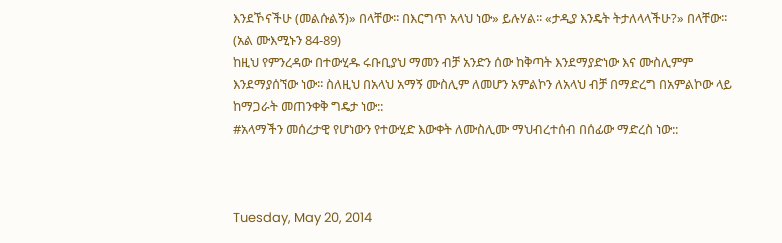እንደኾናችሁ (መልሱልኝ)» በላቸው፡፡ በእርግጥ አላህ ነው» ይሉሃል፡፡ «ታዲያ እንዴት ትታለላላችሁ?» በላቸው፡፡ (አል ሙእሚኑን 84-89)
ከዚህ የምንረዳው በተውሂዱ ሩቡቢያህ ማመን ብቻ አንድን ሰው ከቅጣት እንደማያድነው እና ሙስሊምም እንደማያሰኘው ነው፡፡ ስለዚህ በአላህ አማኝ ሙስሊም ለመሆን አምልኮን ለአላህ ብቻ በማድረግ በአምልኮው ላይ ከማጋራት መጠንቀቅ ግዴታ ነው::
#አላማችን መሰረታዊ የሆነውን የተውሂድ እውቀት ለሙስሊሙ ማህብረተሰብ በሰፊው ማድረስ ነው::



Tuesday, May 20, 2014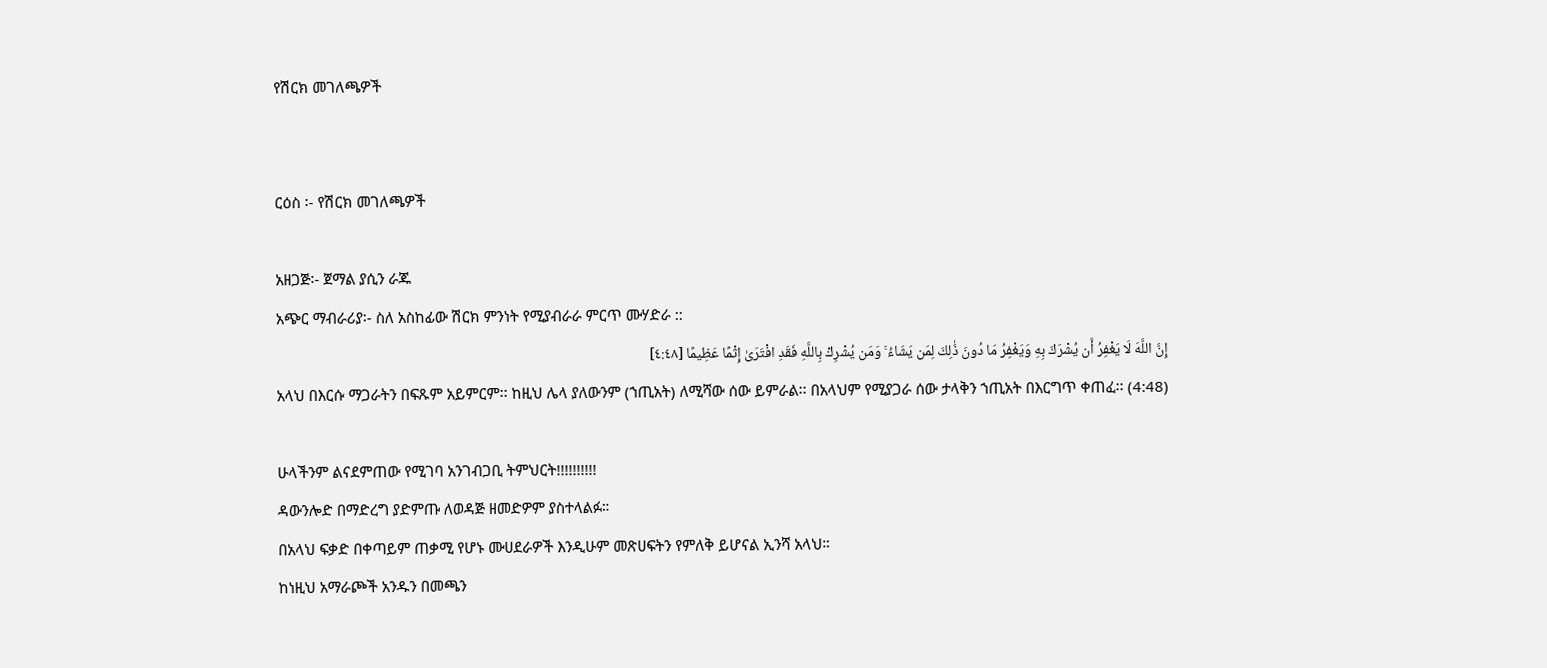የሽርክ መገለጫዎች


ርዕስ ፡- የሽርክ መገለጫዎች

አዘጋጅ፡- ጀማል ያሲን ራጁ
አጭር ማብራሪያ፡- ስለ አስከፊው ሽርክ ምንነት የሚያብራራ ምርጥ ሙሃድራ ::
إِنَّ اللَّهَ لَا يَغْفِرُ أَن يُشْرَكَ بِهِ وَيَغْفِرُ مَا دُونَ ذَٰلِكَ لِمَن يَشَاءُ ۚ وَمَن يُشْرِكْ بِاللَّهِ فَقَدِ افْتَرَىٰ إِثْمًا عَظِيمًا [٤:٤٨]
አላህ በእርሱ ማጋራትን በፍጹም አይምርም፡፡ ከዚህ ሌላ ያለውንም (ኀጢአት) ለሚሻው ሰው ይምራል፡፡ በአላህም የሚያጋራ ሰው ታላቅን ኀጢአት በእርግጥ ቀጠፈ፡፡ (4:48)

ሁላችንም ልናደምጠው የሚገባ አንገብጋቢ ትምህርት!!!!!!!!!!
ዳውንሎድ በማድረግ ያድምጡ ለወዳጅ ዘመድዎም ያስተላልፉ።
በአላህ ፍቃድ በቀጣይም ጠቃሚ የሆኑ ሙሀደራዎች እንዲሁም መጽሀፍትን የምለቅ ይሆናል ኢንሻ አላህ።
ከነዚህ አማራጮች አንዱን በመጫን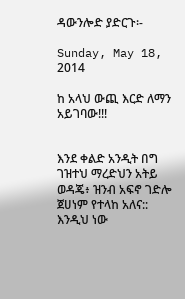ዳውንሎድ ያድርጉ፡-

Sunday, May 18, 2014

ከ አላህ ውጪ እርድ ለማን አይገባው!!!


እንደ ቀልድ አንዲት በግ ገዝተህ ማረድህን አትይ ወዳጄ፥ ዝንብ አፍኖ ገድሎ ጀሀነም የተላከ አለና:: እንዲህ ነው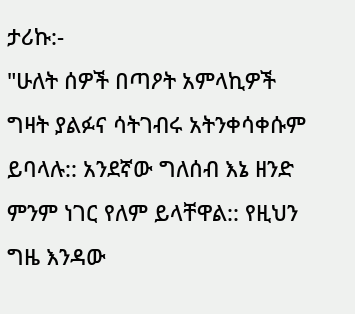ታሪኩ:-
"ሁለት ሰዎች በጣዖት አምላኪዎች ግዛት ያልፉና ሳትገብሩ አትንቀሳቀሱም ይባላሉ:: አንደኛው ግለሰብ እኔ ዘንድ ምንም ነገር የለም ይላቸዋል:: የዚህን ግዜ እንዳው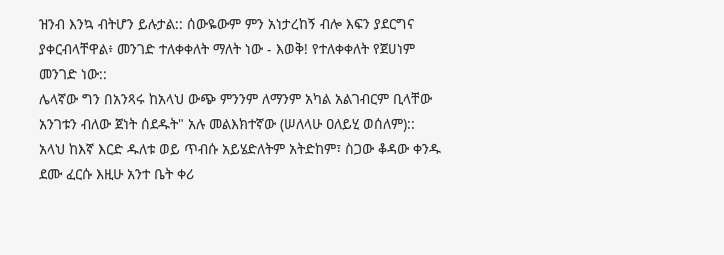ዝንብ እንኳ ብትሆን ይሉታል:: ሰውዬውም ምን አነታረከኝ ብሎ እፍን ያደርግና ያቀርብላቸዋል፥ መንገድ ተለቀቀለት ማለት ነው - እወቅ! የተለቀቀለት የጀሀነም መንገድ ነው::
ሌላኛው ግን በአንጻሩ ከአላህ ውጭ ምንንም ለማንም አካል አልገብርም ቢላቸው አንገቱን ብለው ጀነት ሰደዱት" አሉ መልእክተኛው (ሠለላሁ ዐለይሂ ወሰለም)::
አላህ ከእኛ እርድ ዱለቱ ወይ ጥብሱ አይሄድለትም አትድከም፣ ስጋው ቆዳው ቀንዱ ደሙ ፈርሱ እዚሁ አንተ ቤት ቀሪ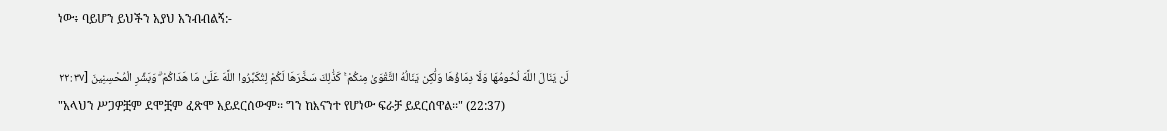ነው፥ ባይሆን ይህችን አያህ አንብብልኝ:-

لَن يَنَالَ اللَّهَ لُحُومُهَا وَلَا دِمَاؤُهَا وَلَٰكِن يَنَالُهُ التَّقْوَىٰ مِنكُمْ ۚ كَذَٰلِكَ سَخَّرَهَا لَكُمْ لِتُكَبِّرُوا اللَّهَ عَلَىٰ مَا هَدَاكُمْ ۗ وَبَشِّرِ الْمُحْسِنِينَ [٢٢:٣٧
"አላህን ሥጋዎቿም ደሞቿም ፈጽሞ አይደርሰውም፡፡ ግን ከእናንተ የሆነው ፍራቻ ይደርሰዋል፡፡" (22:37)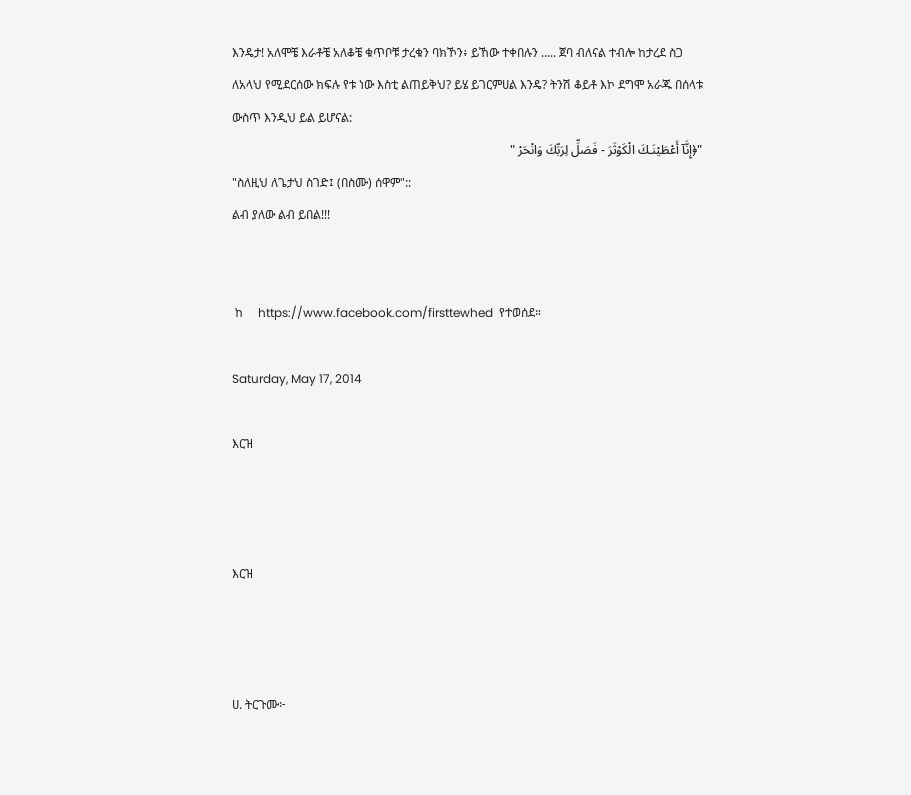እንዴታ! አለሞቼ እራቶቼ አለቆቼ ቁጥቦቹ ታረቁን ባክኾን፥ ይኸው ተቀበሉን ..... ጀባ ብለናል ተብሎ ከታረደ ስጋ ለአላህ የሚደርሰው ክፍሉ የቱ ነው እስቲ ልጠይቅህ? ይሄ ይገርምሀል እንዴ? ትንሽ ቆይቶ እኮ ደግሞ አራጁ በሰላቱ ውስጥ እንዲህ ይል ይሆናል:
"﴿إِنَّآ أَعْطَيْنَـكَ الْكَوْثَرَ - فَصَلِّ لِرَبِّكَ وَانْحَرْ "
"ስለዚህ ለጌታህ ስገድ፤ (በስሙ) ሰዋም"::
ልብ ያለው ልብ ይበል!!!


 ከ     https://www.facebook.com/firsttewhed  የተወሰደ።

Saturday, May 17, 2014

እርዝ



እርዝ



ሀ. ትርጉሙ፦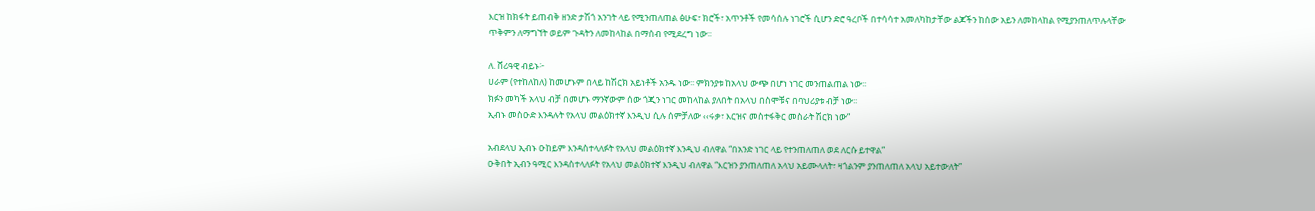እርዝ ከክፋት ይጠብቅ ዘንድ ታሽጎ አንገት ላይ የሚንጠለጠል ፅሁፍ፣ ክሮች፣ አጥንቶች የመሳሰሉ ነገሮች ሲሆን ድሮ ዓረቦች በተሳሳተ አመለካከታቸው ልጆችን ከሰው አይን ለመከላከል የሚያንጠለጥሉላቸው ጥቅምን ለማግኘት ወይም ጉዳትን ለመከላከል በማሰብ የሚደረግ ነው፡፡

ለ. ሸሪዓዊ ብይኑ፦
ሀራም (የተከለከለ) ከመሆኑም በላይ ከሽርክ አይነቶች አንዱ ነው፡፡ ምክንያቱ ከአላህ ውጭ በሆነ ነገር መንጠልጠል ነው፡፡
ክፉን መካች አላህ ብቻ በመሆኑ ማንኛውም ሰው ጎጂን ነገር መከላከል ያለበት በአላህ በስሞቹና በባህሪያቱ ብቻ ነው፡፡
ኢብኑ መስዑድ እንዳሉት የአላህ መልዕክተኛ እንዲህ ሲሉ ሰምቻለው ‹‹ሩቃ፣ እርዝና መስተፋቅር መስራት ሽርክ ነው”

አብደላህ ኢብኑ ዑከይም እንዳስተላለፉት የአላህ መልዕክተኛ እንዲህ ብለዋል “በአንድ ነገር ላይ የተንጠለጠለ ወደ ለርሱ ይተዋል”
ዑቅበት ኢብን ዓሚር እንዳስተላለፉት የአላህ መልዕክተኛ እንዲህ ብለዋል “እርዝን ያንጠለጠለ አላህ አይሙላለት፣ ዛጎልንም ያንጠለጠለ አላህ አይተውለት”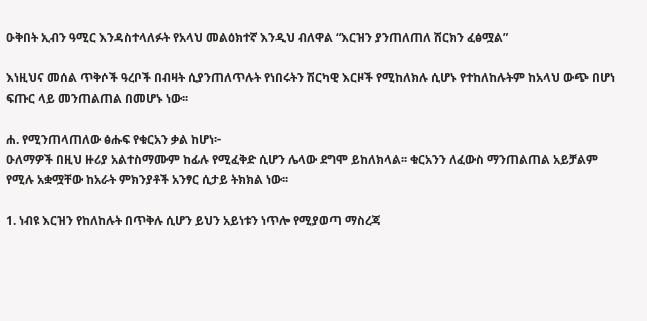ዑቅበት ኢብን ዓሚር እንዳስተላለፉት የአላህ መልዕክተኛ እንዲህ ብለዋል “እርዝን ያንጠለጠለ ሽርክን ፈፅሟል”

እነዚህና መሰል ጥቅሶች ዓረቦች በብዛት ሲያንጠለጥሉት የነበሩትን ሽርካዊ እርዞች የሚከለክሉ ሲሆኑ የተከለከሉትም ከአላህ ውጭ በሆነ ፍጡር ላይ መንጠልጠል በመሆኑ ነው፡፡

ሐ. የሚንጠላጠለው ፅሑፍ የቁርአን ቃል ከሆነ፦
ዑለማዎች በዚህ ዙሪያ አልተስማሙም ከፊሉ የሚፈቅድ ሲሆን ሌላው ደግሞ ይከለክላል፡፡ ቁርአንን ለፈውስ ማንጠልጠል አይቻልም የሚሉ አቋሟቸው ከአራት ምክንያቶች አንፃር ሲታይ ትክክል ነው፡፡

1. ነብዩ እርዝን የከለከሉት በጥቅሉ ሲሆን ይህን አይነቱን ነጥሎ የሚያወጣ ማስረጃ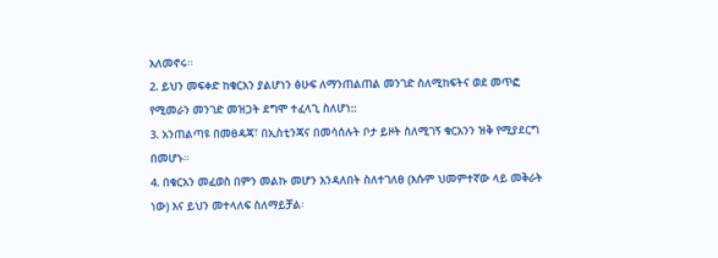አለመኖሩ፡፡
2. ይህን መፍቀድ ከቁርአን ያልሆነን ፅሁፍ ለማንጠልጠል መንገድ ስለሚከፍትና ወደ መጥፎ የሚመራን መንገድ መዝጋት ደግሞ ተፈላጊ ስለሆነ::
3. አንጠልጣዩ በመፀዳጃ፣ በኢስቲንጃና በመሳሰሉት ቦታ ይዞት ስለሚገኝ ቁርአንን ዝቅ የሚያደርግ በመሆኑ፡፡
4. በቁርአን መፈወስ በምን መልኩ መሆን እንዳለበት ስለተገለፀ (እሱም ህመምተኛው ላይ መቅራት ነው) እና ይህን መተላለፍ ስለማይቻል፡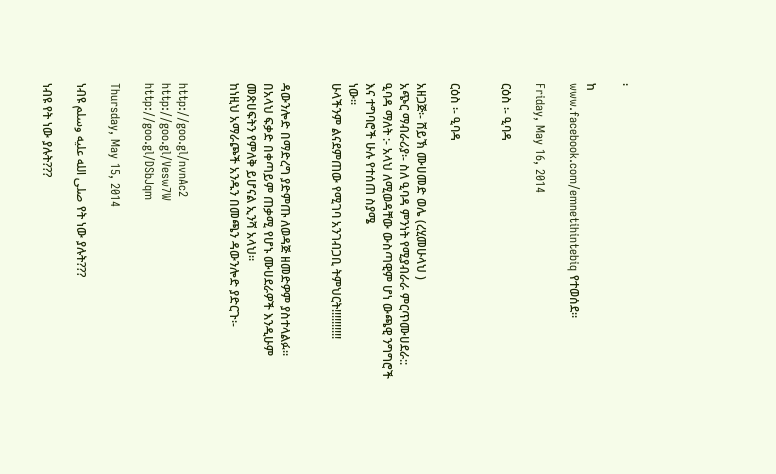፡

ከ
www.facebook.com/emnetihintebiq የተወሰደ።

Friday, May 16, 2014

ርዕስ ፡- ዒባዳ


ርዕስ ፡- ዒባዳ

አዘጋጅ፡- ሸይኽ ሙሀመድ ወሌ (ረሂመሁላህ )
አጭር ማብራሪያ፡- ስለ ዒባዳ ምንነት የሚያብራራ ምርጥሙሀደራ::
ዒባዳ ማለት :- አላህ ለሚወዳቸው ውስጣዊም ሆነ ውጫዊ ንግግሮች እና ተግባሮች ሁሉ የተሰጠ ስያሜ
ነው፡፡
ሁላችንም ልናደምጠው የሚገባ አንገብጋቢ ትምህርት!!!!!!!!!!


ዳውንሎድ በማድረግ ያድምጡ ለወዳጅ ዘመድዎም ያስተላልፉ።
በአላህ ፍቃድ በቀጣይም ጠቃሚ የሆኑ ሙሀደራዎች እንዲሁም መጽሀፍትን የምለቅ ይሆናል ኢንሻ አላህ።
ከነዚህ አማራጮች አንዱን በመጫን ዳውንሎድ ያድርጉ፡-


http://goo.gl/nvnAc2
http://goo.gl/Vesw7W
http://goo.gl/DSbJqm

Thursday, May 15, 2014

ነብዩ صلى الله عليه وسلم የት ነው ያሉት???

ነብዩ የት ነው ያሉት???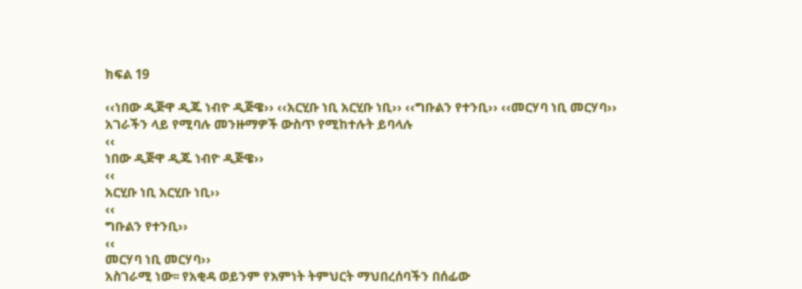ክፍል 19

‹‹ነበው ዲጅዋ ዲጁ ነብዮ ዲጅዌ›› ‹‹አርሂቡ ነቢ አርሂቡ ነቢ›› ‹‹ግቡልን የተንቢ›› ‹‹መርሃባ ነቢ መርሃባ››
አገራችን ላይ የሚባሉ መንዙማዎች ውስጥ የሚከተሉት ይባላሉ
‹‹
ነበው ዲጅዋ ዲጁ ነብዮ ዲጅዌ››
‹‹
አርሂቡ ነቢ አርሂቡ ነቢ››
‹‹
ግቡልን የተንቢ››
‹‹
መርሃባ ነቢ መርሃባ››
አስገራሚ ነው፡፡ የአቂዳ ወይንም የእምነት ትምህርት ማህበረሰባችን በሰፊው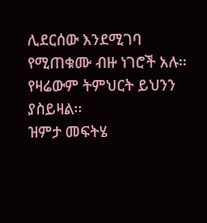ሊደርሰው እንደሚገባ የሚጠቁሙ ብዙ ነገሮች አሉ፡፡ የዛሬውም ትምህርት ይህንን ያስይዛል፡፡
ዝምታ መፍትሄ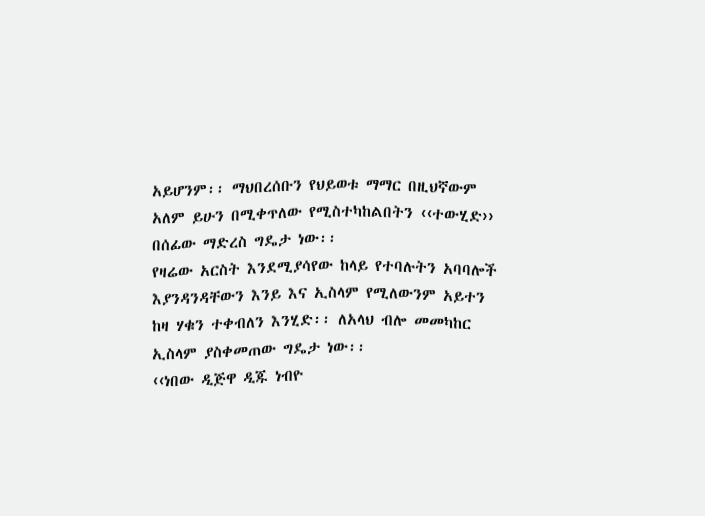አይሆንም፡፡ ማህበረሰቡን የህይወቱ ማማር በዚህኛውም አለም ይሁን በሚቀጥለው የሚስተካከልበትን ‹‹ተውሂድ›› በሰፊው ማድረስ ግዴታ ነው፡፡
የዛሬው አርስት እንደሚያሳየው ከላይ የተባሉትን አባባሎች እያንዳንዳቸውን እንይ እና ኢስላም የሚለውንም አይተን ከዛ ሃቁን ተቀብለን እንሂድ፡፡ ለአላህ ብሎ መመካከር ኢስላም ያስቀመጠው ግዴታ ነው፡፡
‹‹ነበው ዲጅዋ ዲጁ ነብዮ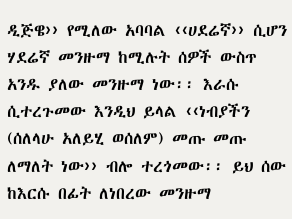ዲጅዌ›› የሚለው አባባል ‹‹ሀደሬኛ›› ሲሆን ሃደሬኛ መንዙማ ከሚሉት ሰዎች ውስጥ አንዱ ያለው መንዙማ ነው፡፡ እራሱ ሲተረጉመው እንዲህ ይላል ‹‹ነብያችን (ሰለላሁ አለይሂ ወሰለም) መጡ መጡ ለማለት ነው›› ብሎ ተረጎመው፡፡ ይህ ሰው ከእርሱ በፊት ለነበረው መንዙማ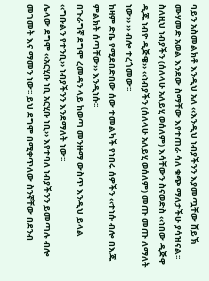ባይን አስመልክቶ እንዲህ አለ ‹‹እንዲህ ነብያችንን እያመጧቸው ሸይኽ ሙሃመድ አወል እንደው ስማቸው እየተጠራ ሳለ ቁጭ ማለታችሁ ያሳዝናል፡፡ ስለዚህ ነብያችን (ሰለላሁ አለይሂ ወሰለም) እሳቸውን ስናወድስ ‹‹ነበው ዲጅዋ ዲጁ ነብዮ ዲጅዌ›› ‹‹ነብያችን (ሰለላሁ አለይሂ ወሰለም) መጡ መጡ ለማለት ነው›› ›› ብሎ ተረጎመው፡፡
ከዛም ድቤ የሚደበድበው ሰው ተመልካች የነበሩ ሰዎችን ‹‹ተነሱ ብሎ በእጁ ምልክት ሰጣቸው›› እንዲነሱ፡፡
በጉራግኛ ደግሞ ረመዳን ላይ ከወጣ መንዙማ ውስጥ እንዲህ ይላል ‹‹ግቡልን የተንቢ›› ነብያችንን እንደማለት ነው፡፡
ሌላው ደግሞ ‹‹አርሂቡ ነቢ አርሂቡ ነቢ›› እየተባለ ነብያችንን ይመጣሉ ብሎ መገመት እና ማመን ነው፡፡ ይህ ደግሞ በሚቀጥለው ስንኛቸው በደንብ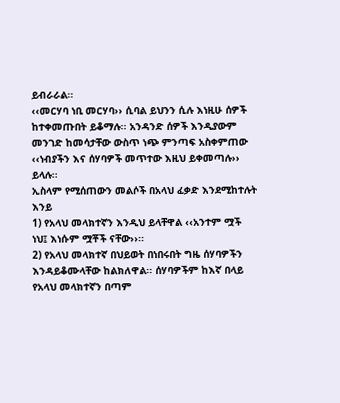ይብራራል፡፡
‹‹መርሃባ ነቢ መርሃባ›› ሲባል ይህንን ሲሉ እነዚሁ ሰዎች ከተቀመጡበት ይቆማሉ፡፡ አንዳንድ ሰዎች እንዲያውም መንገድ ከመሳታቸው ውስጥ ነጭ ምንጣፍ አስቀምጠው ‹‹ነብያችን እና ሰሃባዎች መጥተው እዚህ ይቀመጣሉ›› ይላሉ፡፡
ኢስላም የሚሰጠውን መልሶች በአላህ ፈቃድ እንደሚከተሉት እንይ
1) የአላህ መላክተኛን እንዲህ ይላቸዋል ‹‹አንተም ሟች ነህ፤ እነሱም ሟቾች ናቸው››፡፡
2) የአላህ መላክተኛ በህይወት በነበሩበት ግዜ ሰሃባዎችን እንዳይቆሙላቸው ከልክለዋል፡፡ ሰሃባዎችም ከእኛ በላይ የአላህ መላክተኛን በጣም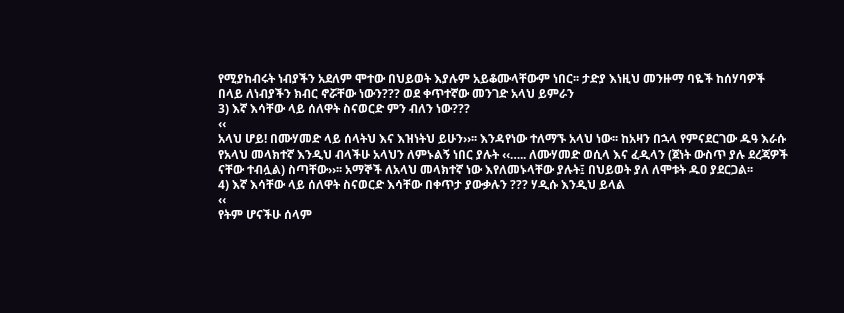የሚያከብሩት ነብያችን አደለም ሞተው በህይወት እያሉም አይቆሙላቸውም ነበር፡፡ ታድያ እነዚህ መንዙማ ባዬች ከሰሃባዎች በላይ ለነብያችን ክብር ኖሯቸው ነውን??? ወደ ቀጥተኛው መንገድ አላህ ይምራን
3) እኛ እሳቸው ላይ ሰለዋት ስናወርድ ምን ብለን ነው???
‹‹
አላህ ሆይ! በሙሃመድ ላይ ሰላትህ እና እዝነትህ ይሁን››፡፡ እንዳየነው ተለማኙ አላህ ነው፡፡ ከአዛን በኋላ የምናደርገው ዱዓ እራሱ የአላህ መላክተኛ እንዲህ ብላችሁ አላህን ለምኑልኝ ነበር ያሉት ‹‹….. ለሙሃመድ ወሲላ እና ፈዲላን (ጀነት ውስጥ ያሉ ደረጃዎች ናቸው ተብሏል) ስጣቸው››፡፡ አማኞች ለአላህ መላክተኛ ነው እየለመኑላቸው ያሉት፤ በህይወት ያለ ለሞቱት ዱዐ ያደርጋል፡፡
4) እኛ እሳቸው ላይ ሰለዋት ስናወርድ እሳቸው በቀጥታ ያውቃሉን ??? ሃዲሱ እንዲህ ይላል
‹‹
የትም ሆናችሁ ሰላም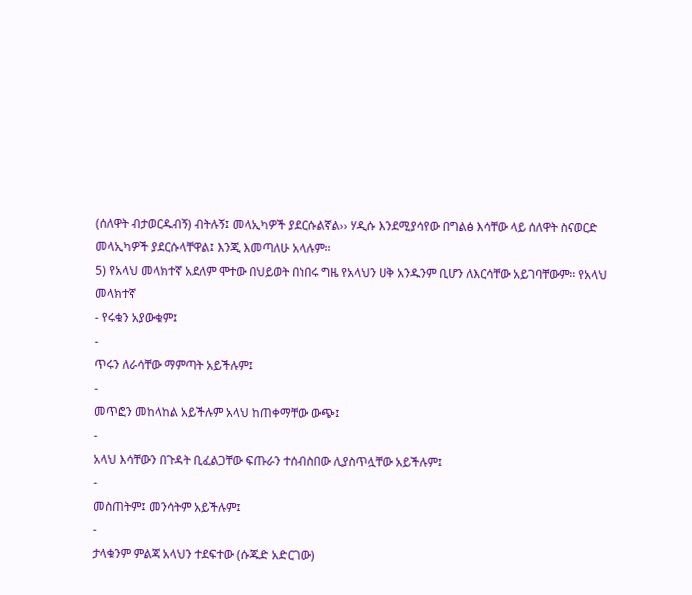(ሰለዋት ብታወርዱብኝ) ብትሉኝ፤ መላኢካዎች ያደርሱልኛል›› ሃዲሱ እንደሚያሳየው በግልፅ እሳቸው ላይ ሰለዋት ስናወርድ መላኢካዎች ያደርሱላቸዋል፤ እንጂ እመጣለሁ አላሉም፡፡
5) የአላህ መላክተኛ አደለም ሞተው በህይወት በነበሩ ግዜ የአላህን ሀቅ አንዱንም ቢሆን ለእርሳቸው አይገባቸውም፡፡ የአላህ መላክተኛ
- የሩቁን አያውቁም፤
-
ጥሩን ለራሳቸው ማምጣት አይችሉም፤
-
መጥፎን መከላከል አይችሉም አላህ ከጠቀማቸው ውጭ፤
-
አላህ እሳቸውን በጉዳት ቢፈልጋቸው ፍጡራን ተሰብስበው ሊያስጥሏቸው አይችሉም፤
-
መስጠትም፤ መንሳትም አይችሉም፤
-
ታላቁንም ምልጃ አላህን ተደፍተው (ሱጁድ አድርገው)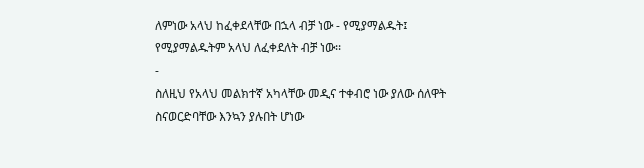ለምነው አላህ ከፈቀደላቸው በኋላ ብቻ ነው - የሚያማልዱት፤ የሚያማልዱትም አላህ ለፈቀደለት ብቻ ነው፡፡
-
ስለዚህ የአላህ መልክተኛ አካላቸው መዲና ተቀብሮ ነው ያለው ሰለዋት ስናወርድባቸው እንኳን ያሉበት ሆነው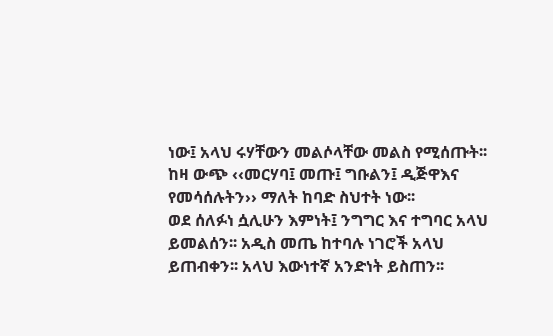ነው፤ አላህ ሩሃቸውን መልሶላቸው መልስ የሚሰጡት፡፡ ከዛ ውጭ ‹‹መርሃባ፤ መጡ፤ ግቡልን፤ ዲጅዋእና የመሳሰሉትን›› ማለት ከባድ ስህተት ነው፡፡
ወደ ሰለፉነ ሷሊሁን እምነት፤ ንግግር እና ተግባር አላህ ይመልሰን፡፡ አዲስ መጤ ከተባሉ ነገሮች አላህ ይጠብቀን፡፡ አላህ እውነተኛ አንድነት ይስጠን፡፡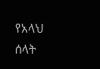የአላህ ሰላት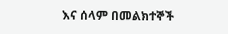እና ሰላም በመልክተኞች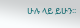ሁሉ ላይ ይሁን፡፡